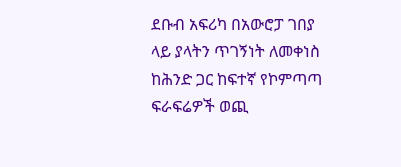ደቡብ አፍሪካ በአውሮፓ ገበያ ላይ ያላትን ጥገኝነት ለመቀነስ ከሕንድ ጋር ከፍተኛ የኮምጣጣ ፍራፍሬዎች ወጪ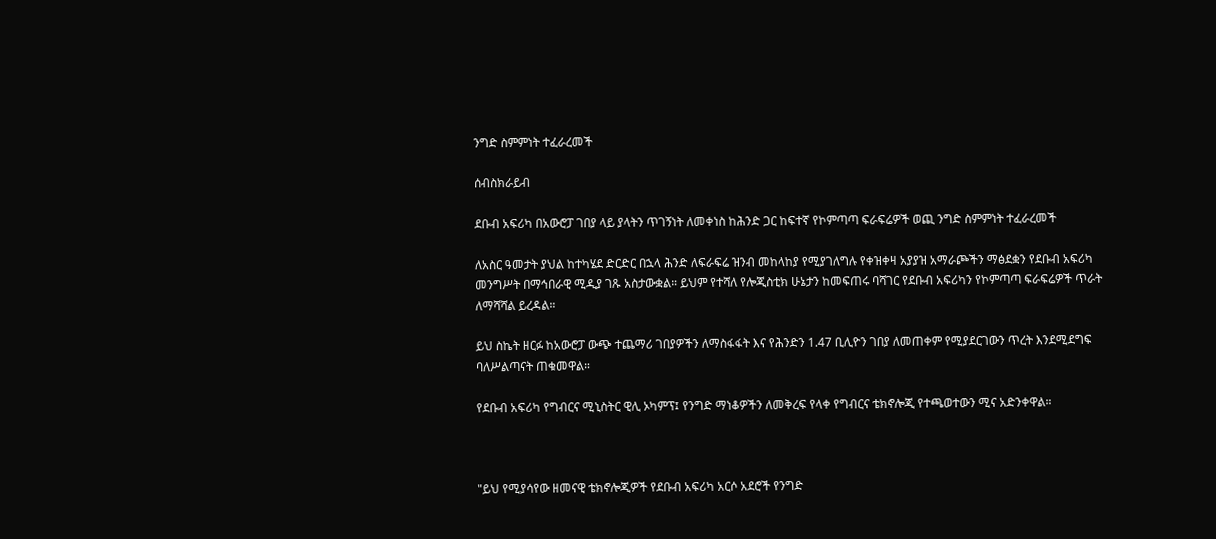ንግድ ስምምነት ተፈራረመች

ሰብስክራይብ

ደቡብ አፍሪካ በአውሮፓ ገበያ ላይ ያላትን ጥገኝነት ለመቀነስ ከሕንድ ጋር ከፍተኛ የኮምጣጣ ፍራፍሬዎች ወጪ ንግድ ስምምነት ተፈራረመች

ለአስር ዓመታት ያህል ከተካሄደ ድርድር በኋላ ሕንድ ለፍራፍሬ ዝንብ መከላከያ የሚያገለግሉ የቀዝቀዛ አያያዝ አማራጮችን ማፅደቋን የደቡብ አፍሪካ መንግሥት በማኅበራዊ ሚዲያ ገጹ አስታውቋል። ይህም የተሻለ የሎጂስቲክ ሁኔታን ከመፍጠሩ ባሻገር የደቡብ አፍሪካን የኮምጣጣ ፍራፍሬዎች ጥራት ለማሻሻል ይረዳል።

ይህ ስኬት ዘርፉ ከአውሮፓ ውጭ ተጨማሪ ገበያዎችን ለማስፋፋት እና የሕንድን 1.47 ቢሊዮን ገበያ ለመጠቀም የሚያደርገውን ጥረት እንደሚደግፍ ባለሥልጣናት ጠቁመዋል።

የደቡብ አፍሪካ የግብርና ሚኒስትር ዊሊ ኦካምፕ፤ የንግድ ማነቆዎችን ለመቅረፍ የላቀ የግብርና ቴክኖሎጂ የተጫወተውን ሚና አድንቀዋል።



"ይህ የሚያሳየው ዘመናዊ ቴክኖሎጂዎች የደቡብ አፍሪካ አርሶ አደሮች የንግድ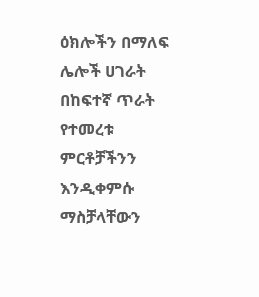ዕክሎችን በማለፍ ሌሎች ሀገራት በከፍተኛ ጥራት የተመረቱ ምርቶቻችንን እንዲቀምሱ ማስቻላቸውን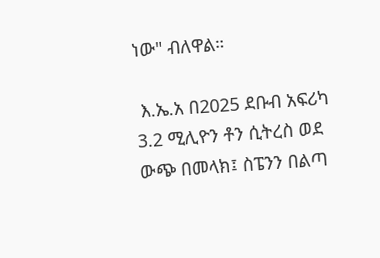ነው" ብለዋል።

 እ.ኤ.አ በ2025 ደቡብ አፍሪካ 3.2 ሚሊዮን ቶን ሲትረስ ወደ ውጭ በመላክ፤ ስፔንን በልጣ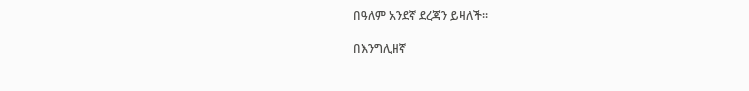በዓለም አንደኛ ደረጃን ይዛለች።

በእንግሊዘኛ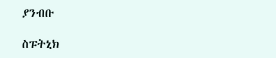ያንብቡ

ስፑትኒክ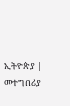ኢትዮጵያ | መተግበሪያ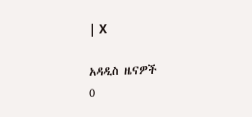| X

አዳዲስ ዜናዎች
0